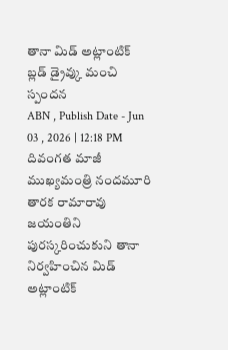తానా మిడ్ అట్లాంటిక్ బ్లడ్ డ్రైవ్కు మంచి స్పందన
ABN , Publish Date - Jun 03 , 2026 | 12:18 PM
దివంగత మాజీ ముఖ్యమంత్రి నందమూరి తారక రామారావు జయంతిని పురస్కరించుకుని తానా నిర్వహించిన మిడ్ అట్లాంటిక్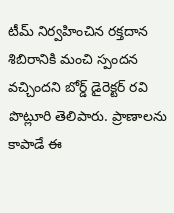టీమ్ నిర్వహించిన రక్తదాన శిబిరానికి మంచి స్పందన వచ్చిందని బోర్డ్ డైరెక్టర్ రవి పొట్లూరి తెలిపారు. ప్రాణాలను కాపాడే ఈ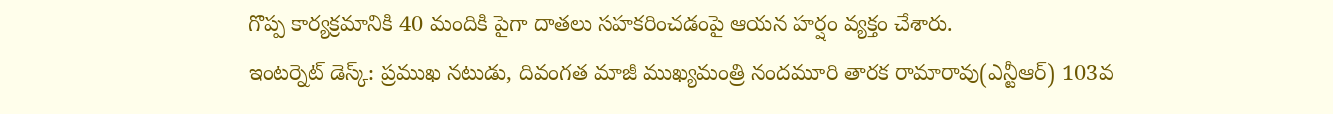గొప్ప కార్యక్రమానికి 40 మందికి పైగా దాతలు సహకరించడంపై ఆయన హర్షం వ్యక్తం చేశారు.
ఇంటర్నెట్ డెస్క్: ప్రముఖ నటుడు, దివంగత మాజీ ముఖ్యమంత్రి నందమూరి తారక రామారావు(ఎన్టీఆర్) 103వ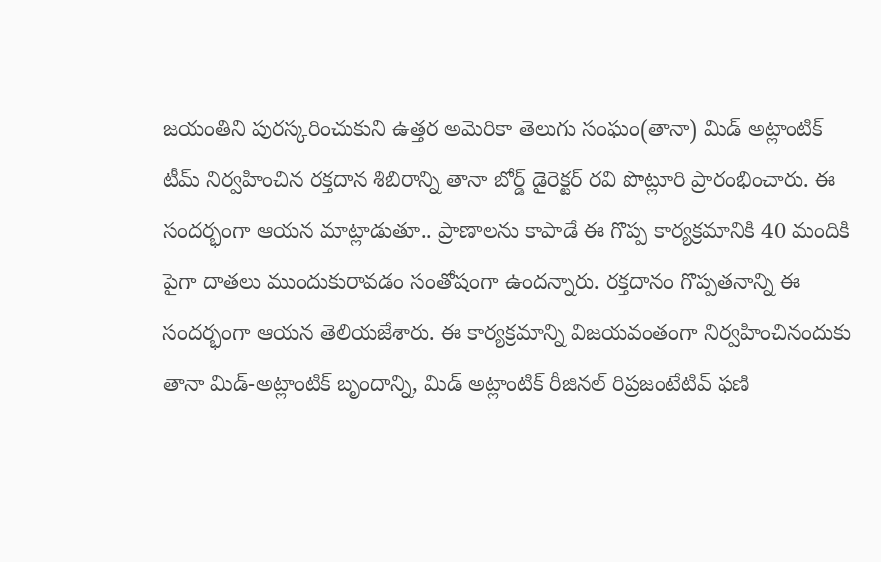జయంతిని పురస్కరించుకుని ఉత్తర అమెరికా తెలుగు సంఘం(తానా) మిడ్ అట్లాంటిక్ టీమ్ నిర్వహించిన రక్తదాన శిబిరాన్ని తానా బోర్డ్ డైరెక్టర్ రవి పొట్లూరి ప్రారంభించారు. ఈ సందర్భంగా ఆయన మాట్లాడుతూ.. ప్రాణాలను కాపాడే ఈ గొప్ప కార్యక్రమానికి 40 మందికి పైగా దాతలు ముందుకురావడం సంతోషంగా ఉందన్నారు. రక్తదానం గొప్పతనాన్ని ఈ సందర్భంగా ఆయన తెలియజేశారు. ఈ కార్యక్రమాన్ని విజయవంతంగా నిర్వహించినందుకు తానా మిడ్-అట్లాంటిక్ బృందాన్ని, మిడ్ అట్లాంటిక్ రీజినల్ రిప్రజంటేటివ్ ఫణి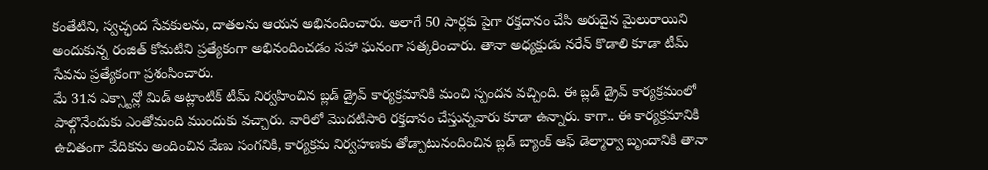కంతేటిని, స్వచ్ఛంద సేవకులను, దాతలను ఆయన అభినందించారు. అలాగే 50 సార్లకు పైగా రక్తదానం చేసి అరుదైన మైలురాయిని అందుకున్న రంజిత్ కోమటిని ప్రత్యేకంగా అభినందించడం సహా ఘనంగా సత్కరించారు. తానా అధ్యక్షుడు నరేన్ కొడాలి కూడా టీమ్ సేవను ప్రత్యేకంగా ప్రశంసించారు.
మే 31న ఎక్స్టాన్లో మిడ్ అట్లాంటిక్ టీమ్ నిర్వహించిన బ్లడ్ డ్రైవ్ కార్యక్రమానికి మంచి స్పందన వచ్చింది. ఈ బ్లడ్ డ్రైవ్ కార్యక్రమంలో పాల్గొనేందుకు ఎంతోమంది ముందుకు వచ్చారు. వారిలో మొదటిసారి రక్తదానం చేస్తున్నవారు కూడా ఉన్నారు. కాగా.. ఈ కార్యక్రమానికి ఉచితంగా వేదికను అందించిన వేణు సంగనికి, కార్యక్రమ నిర్వహణకు తోడ్పాటునందించిన బ్లడ్ బ్యాంక్ ఆఫ్ డెల్మార్వా బృందానికి తానా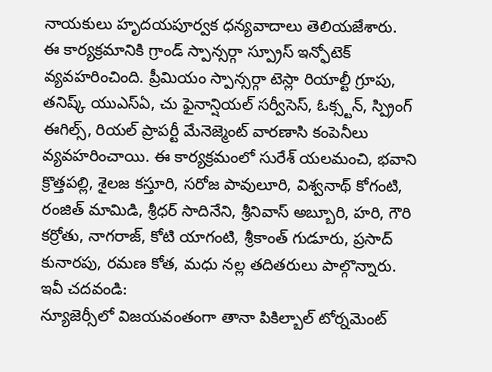నాయకులు హృదయపూర్వక ధన్యవాదాలు తెలియజేశారు.
ఈ కార్యక్రమానికి గ్రాండ్ స్పాన్సర్గా స్ప్రూస్ ఇన్ఫోటెక్ వ్యవహరించింది. ప్రీమియం స్పాన్సర్గా టెస్లా రియాల్టీ గ్రూపు, తనిష్క్ యుఎస్ఏ, చు ఫైనాన్షియల్ సర్వీసెస్, ఓక్స్టన్, స్ప్రింగ్ ఈగిల్స్, రియల్ ప్రాపర్టీ మేనెజ్మెంట్ వారణాసి కంపెనీలు వ్యవహరించాయి. ఈ కార్యక్రమంలో సురేశ్ యలమంచి, భవాని క్రొత్తపల్లి, శైలజ కస్తూరి, సరోజ పావులూరి, విశ్వనాథ్ కోగంటి, రంజిత్ మామిడి, శ్రీధర్ సాదినేని, శ్రీనివాస్ అబ్బూరి, హరి, గౌరి కర్రోతు, నాగరాజ్, కోటి యాగంటి, శ్రీకాంత్ గుడూరు, ప్రసాద్ కునారపు, రమణ కోత, మధు నల్ల తదితరులు పాల్గొన్నారు.
ఇవీ చదవండి:
న్యూజెర్సీలో విజయవంతంగా తానా పికిల్బాల్ టోర్నమెంట్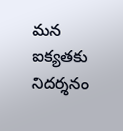మన ఐక్యతకు నిదర్శనం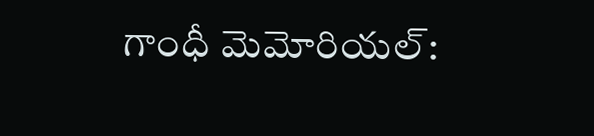గాంధీ మెమోరియల్: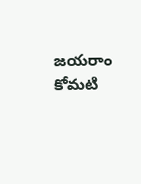జయరాం కోమటి